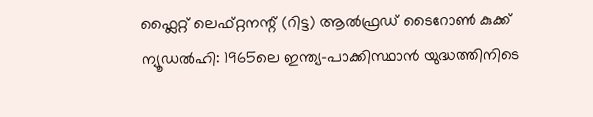ഫ്ലൈറ്റ് ലെഫ്റ്റനന്റ് (റിട്ട) ആൽഫ്രഡ് ടൈറോൺ കുക്ക്
ന്യൂഡൽഹി: 1965ലെ ഇന്ത്യ–പാക്കിസ്ഥാൻ യുദ്ധത്തിനിടെ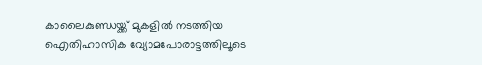കാലൈകുണ്ഡയ്ക്ക് മുകളിൽ നടത്തിയ ഐതിഹാസിക വ്യോമപോരാട്ടത്തിലൂടെ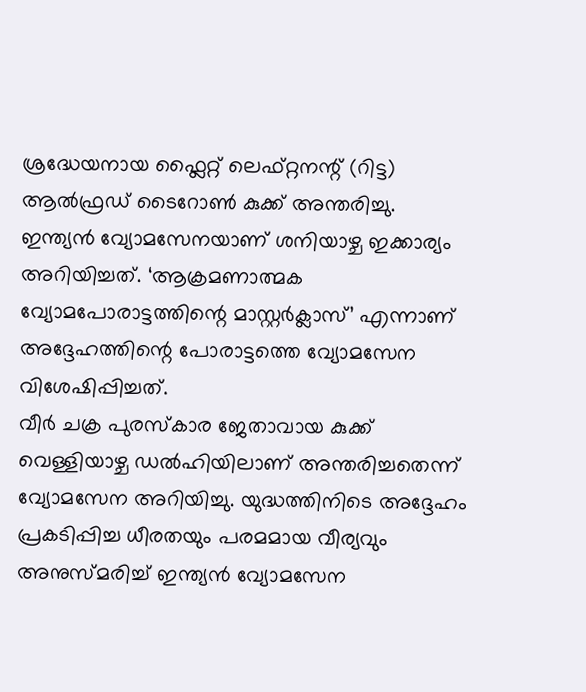ശ്രദ്ധേയനായ ഫ്ലൈറ്റ് ലെഫ്റ്റനന്റ് (റിട്ട) ആൽഫ്രഡ് ടൈറോൺ കുക്ക് അന്തരിച്ചു. ഇന്ത്യൻ വ്യോമസേനയാണ് ശനിയാഴ്ച ഇക്കാര്യം അറിയിച്ചത്. ‘ആക്രമണാത്മക വ്യോമപോരാട്ടത്തിന്റെ മാസ്റ്റർക്ലാസ്’ എന്നാണ് അദ്ദേഹത്തിന്റെ പോരാട്ടത്തെ വ്യോമസേന വിശേഷിപ്പിച്ചത്.
വീർ ചക്ര പുരസ്കാര ജേതാവായ കുക്ക് വെള്ളിയാഴ്ച ഡൽഹിയിലാണ് അന്തരിച്ചതെന്ന് വ്യോമസേന അറിയിച്ചു. യുദ്ധത്തിനിടെ അദ്ദേഹം പ്രകടിപ്പിച്ച ധീരതയും പരമമായ വീര്യവും അനുസ്മരിച്ച് ഇന്ത്യൻ വ്യോമസേന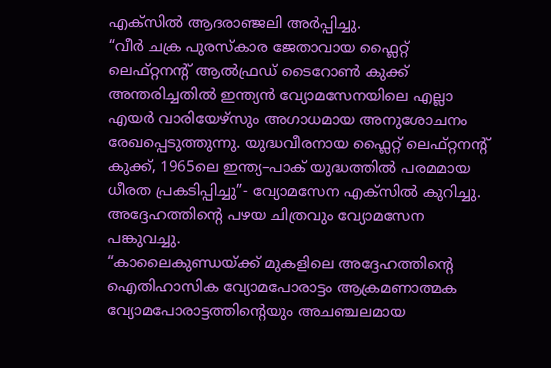എക്സിൽ ആദരാഞ്ജലി അർപ്പിച്ചു.
“വീർ ചക്ര പുരസ്കാര ജേതാവായ ഫ്ലൈറ്റ് ലെഫ്റ്റനന്റ് ആൽഫ്രഡ് ടൈറോൺ കുക്ക് അന്തരിച്ചതിൽ ഇന്ത്യൻ വ്യോമസേനയിലെ എല്ലാ എയർ വാരിയേഴ്സും അഗാധമായ അനുശോചനം രേഖപ്പെടുത്തുന്നു. യുദ്ധവീരനായ ഫ്ലൈറ്റ് ലെഫ്റ്റനന്റ് കുക്ക്, 1965ലെ ഇന്ത്യ–പാക് യുദ്ധത്തിൽ പരമമായ ധീരത പ്രകടിപ്പിച്ചു”- വ്യോമസേന എക്സിൽ കുറിച്ചു. അദ്ദേഹത്തിന്റെ പഴയ ചിത്രവും വ്യോമസേന പങ്കുവച്ചു.
“കാലൈകുണ്ഡയ്ക്ക് മുകളിലെ അദ്ദേഹത്തിന്റെ ഐതിഹാസിക വ്യോമപോരാട്ടം ആക്രമണാത്മക വ്യോമപോരാട്ടത്തിന്റെയും അചഞ്ചലമായ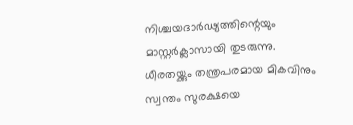നിശ്ചയദാർഢ്യത്തിന്റെയും മാസ്റ്റർക്ലാസായി തുടരുന്നു. ധീരതയ്ക്കും തന്ത്രപരമായ മികവിനും സ്വന്തം സുരക്ഷയെ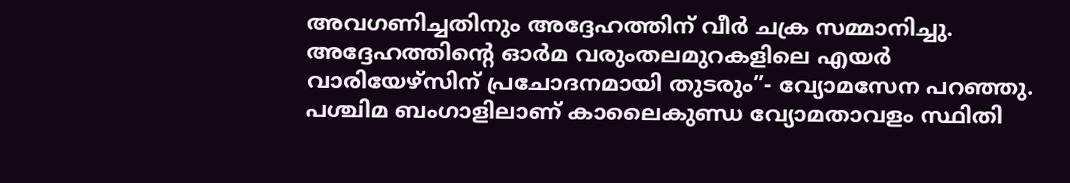അവഗണിച്ചതിനും അദ്ദേഹത്തിന് വീർ ചക്ര സമ്മാനിച്ചു. അദ്ദേഹത്തിന്റെ ഓർമ വരുംതലമുറകളിലെ എയർ വാരിയേഴ്സിന് പ്രചോദനമായി തുടരും”- വ്യോമസേന പറഞ്ഞു.
പശ്ചിമ ബംഗാളിലാണ് കാലൈകുണ്ഡ വ്യോമതാവളം സ്ഥിതി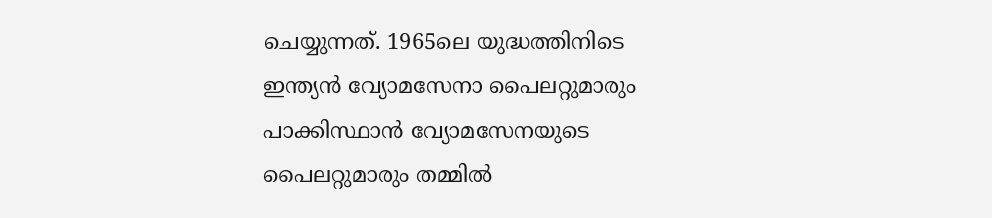ചെയ്യുന്നത്. 1965ലെ യുദ്ധത്തിനിടെ ഇന്ത്യൻ വ്യോമസേനാ പൈലറ്റുമാരും പാക്കിസ്ഥാൻ വ്യോമസേനയുടെ പൈലറ്റുമാരും തമ്മിൽ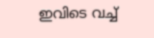ഇവിടെ വച്ച്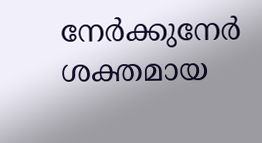നേർക്കുനേർ ശക്തമായ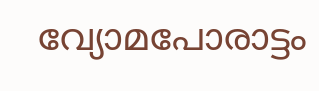വ്യോമപോരാട്ടം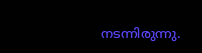നടന്നിരുന്നു.